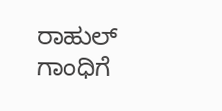ರಾಹುಲ್ ಗಾಂಧಿಗೆ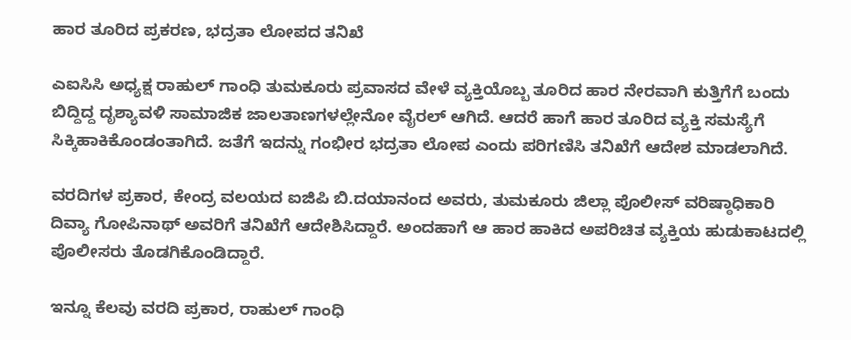ಹಾರ ತೂರಿದ ಪ್ರಕರಣ, ಭದ್ರತಾ ಲೋಪದ ತನಿಖೆ

ಎಐಸಿಸಿ ಅಧ್ಯಕ್ಷ ರಾಹುಲ್ ಗಾಂಧಿ ತುಮಕೂರು ಪ್ರವಾಸದ ವೇಳೆ ವ್ಯಕ್ತಿಯೊಬ್ಬ ತೂರಿದ ಹಾರ ನೇರವಾಗಿ ಕುತ್ತಿಗೆಗೆ ಬಂದು ಬಿದ್ದಿದ್ದ ದೃಶ್ಯಾವಳಿ ಸಾಮಾಜಿಕ ಜಾಲತಾಣಗಳಲ್ಲೇನೋ ವೈರಲ್ ಆಗಿದೆ. ಆದರೆ ಹಾಗೆ ಹಾರ ತೂರಿದ ವ್ಯಕ್ತಿ ಸಮಸ್ಯೆಗೆ ಸಿಕ್ಕಿಹಾಕಿಕೊಂಡಂತಾಗಿದೆ. ಜತೆಗೆ ಇದನ್ನು ಗಂಭೀರ ಭದ್ರತಾ ಲೋಪ ಎಂದು ಪರಿಗಣಿಸಿ ತನಿಖೆಗೆ ಆದೇಶ ಮಾಡಲಾಗಿದೆ.

ವರದಿಗಳ ಪ್ರಕಾರ, ಕೇಂದ್ರ ವಲಯದ ಐಜಿಪಿ ಬಿ.ದಯಾನಂದ ಅವರು, ತುಮಕೂರು ಜಿಲ್ಲಾ ಪೊಲೀಸ್ ವರಿಷ್ಠಾಧಿಕಾರಿ ದಿವ್ಯಾ ಗೋಪಿನಾಥ್ ಅವರಿಗೆ ತನಿಖೆಗೆ ಆದೇಶಿಸಿದ್ದಾರೆ. ಅಂದಹಾಗೆ ಆ ಹಾರ ಹಾಕಿದ ಅಪರಿಚಿತ ವ್ಯಕ್ತಿಯ ಹುಡುಕಾಟದಲ್ಲಿ ಪೊಲೀಸರು ತೊಡಗಿಕೊಂಡಿದ್ದಾರೆ.

ಇನ್ನೂ ಕೆಲವು ವರದಿ ಪ್ರಕಾರ, ರಾಹುಲ್ ಗಾಂಧಿ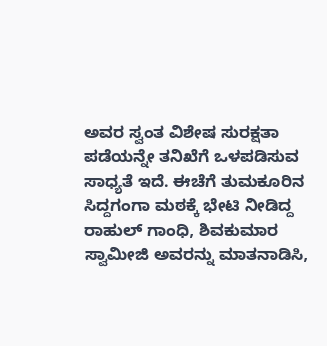ಅವರ ಸ್ವಂತ ವಿಶೇಷ ಸುರಕ್ಷತಾ ಪಡೆಯನ್ನೇ ತನಿಖೆಗೆ ಒಳಪಡಿಸುವ ಸಾಧ್ಯತೆ ಇದೆ. ಈಚೆಗೆ ತುಮಕೂರಿನ ಸಿದ್ದಗಂಗಾ ಮಠಕ್ಕೆ ಭೇಟಿ ನೀಡಿದ್ದ ರಾಹುಲ್ ಗಾಂಧಿ, ಶಿವಕುಮಾರ ಸ್ವಾಮೀಜಿ ಅವರನ್ನು ಮಾತನಾಡಿಸಿ,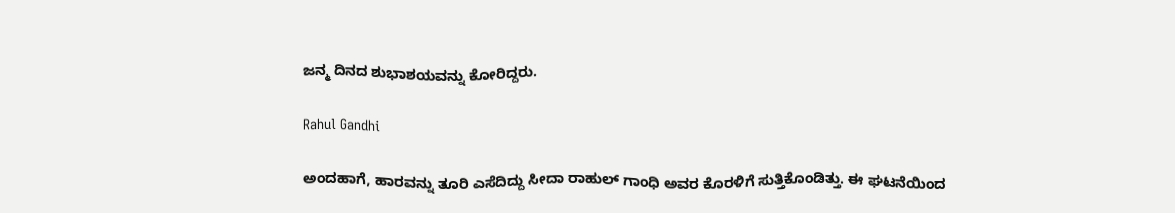ಜನ್ಮ ದಿನದ ಶುಭಾಶಯವನ್ನು ಕೋರಿದ್ದರು.

Rahul Gandhi

ಅಂದಹಾಗೆ, ಹಾರವನ್ನು ತೂರಿ ಎಸೆದಿದ್ದು ಸೀದಾ ರಾಹುಲ್ ಗಾಂಧಿ ಅವರ ಕೊರಳಿಗೆ ಸುತ್ತಿಕೊಂಡಿತ್ತು. ಈ ಘಟನೆಯಿಂದ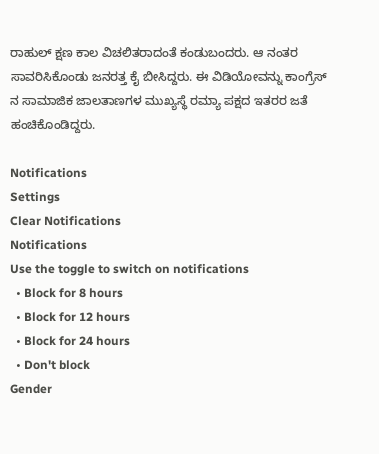ರಾಹುಲ್ ಕ್ಷಣ ಕಾಲ ವಿಚಲಿತರಾದಂತೆ ಕಂಡುಬಂದರು. ಆ ನಂತರ ಸಾವರಿಸಿಕೊಂಡು ಜನರತ್ತ ಕೈ ಬೀಸಿದ್ದರು. ಈ ವಿಡಿಯೋವನ್ನು ಕಾಂಗ್ರೆಸ್ ನ ಸಾಮಾಜಿಕ ಜಾಲತಾಣಗಳ ಮುಖ್ಯಸ್ಥೆ ರಮ್ಯಾ ಪಕ್ಷದ ಇತರರ ಜತೆ ಹಂಚಿಕೊಂಡಿದ್ದರು.

Notifications
Settings
Clear Notifications
Notifications
Use the toggle to switch on notifications
  • Block for 8 hours
  • Block for 12 hours
  • Block for 24 hours
  • Don't block
Gender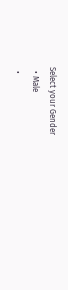Select your Gender
  • Male
  •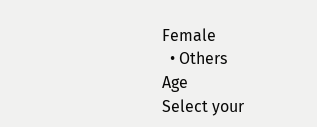Female
  • Others
Age
Select your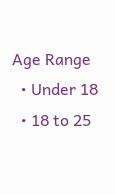Age Range
  • Under 18
  • 18 to 25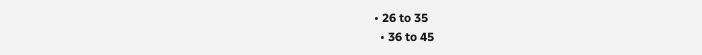• 26 to 35
  • 36 to 45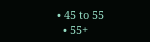• 45 to 55
  • 55+